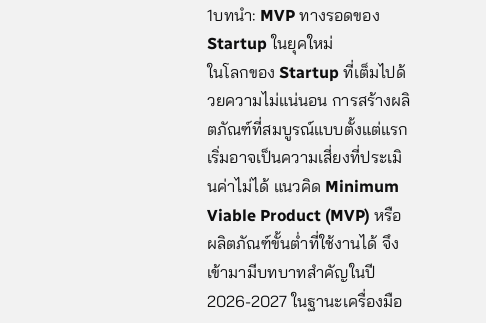1บทนำ: MVP ทางรอดของ Startup ในยุคใหม่
ในโลกของ Startup ที่เต็มไปด้วยความไม่แน่นอน การสร้างผลิตภัณฑ์ที่สมบูรณ์แบบตั้งแต่แรกเริ่มอาจเป็นความเสี่ยงที่ประเมินค่าไม่ได้ แนวคิด Minimum Viable Product (MVP) หรือผลิตภัณฑ์ขั้นต่ำที่ใช้งานได้ จึงเข้ามามีบทบาทสำคัญในปี 2026-2027 ในฐานะเครื่องมือ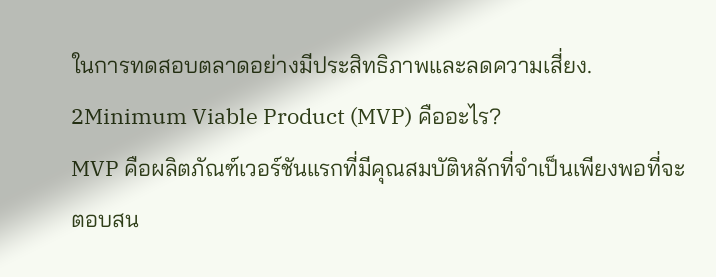ในการทดสอบตลาดอย่างมีประสิทธิภาพและลดความเสี่ยง.
2Minimum Viable Product (MVP) คืออะไร?
MVP คือผลิตภัณฑ์เวอร์ชันแรกที่มีคุณสมบัติหลักที่จำเป็นเพียงพอที่จะตอบสน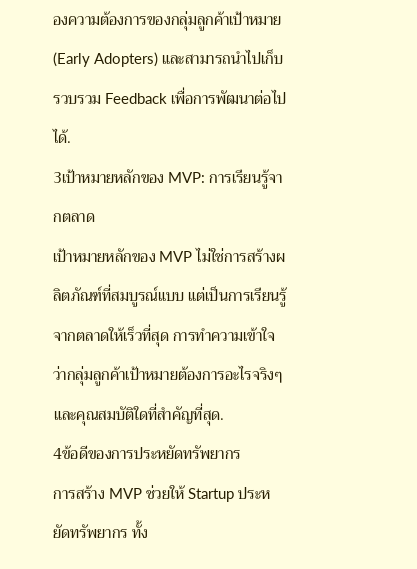องความต้องการของกลุ่มลูกค้าเป้าหมาย (Early Adopters) และสามารถนำไปเก็บรวบรวม Feedback เพื่อการพัฒนาต่อไปได้.
3เป้าหมายหลักของ MVP: การเรียนรู้จากตลาด
เป้าหมายหลักของ MVP ไม่ใช่การสร้างผลิตภัณฑ์ที่สมบูรณ์แบบ แต่เป็นการเรียนรู้จากตลาดให้เร็วที่สุด การทำความเข้าใจว่ากลุ่มลูกค้าเป้าหมายต้องการอะไรจริงๆ และคุณสมบัติใดที่สำคัญที่สุด.
4ข้อดีของการประหยัดทรัพยากร
การสร้าง MVP ช่วยให้ Startup ประหยัดทรัพยากร ทั้ง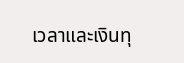เวลาและเงินทุ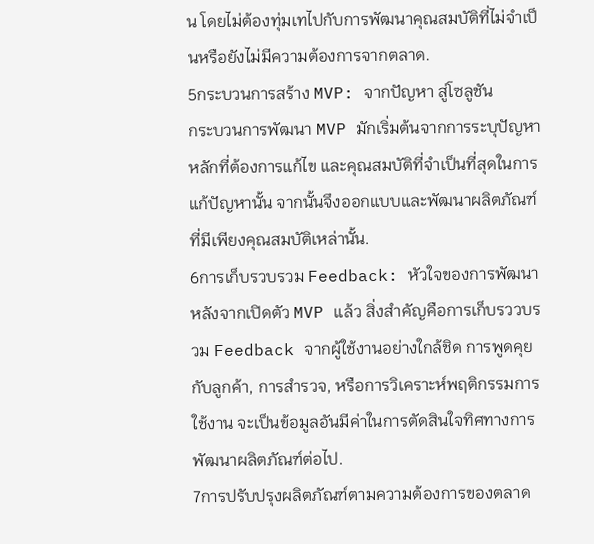น โดยไม่ต้องทุ่มเทไปกับการพัฒนาคุณสมบัติที่ไม่จำเป็นหรือยังไม่มีความต้องการจากตลาด.
5กระบวนการสร้าง MVP: จากปัญหา สู่โซลูชัน
กระบวนการพัฒนา MVP มักเริ่มต้นจากการระบุปัญหาหลักที่ต้องการแก้ไข และคุณสมบัติที่จำเป็นที่สุดในการแก้ปัญหานั้น จากนั้นจึงออกแบบและพัฒนาผลิตภัณฑ์ที่มีเพียงคุณสมบัติเหล่านั้น.
6การเก็บรวบรวม Feedback: หัวใจของการพัฒนา
หลังจากเปิดตัว MVP แล้ว สิ่งสำคัญคือการเก็บรววบรวม Feedback จากผู้ใช้งานอย่างใกล้ชิด การพูดคุยกับลูกค้า, การสำรวจ, หรือการวิเคราะห์พฤติกรรมการใช้งาน จะเป็นข้อมูลอันมีค่าในการตัดสินใจทิศทางการพัฒนาผลิตภัณฑ์ต่อไป.
7การปรับปรุงผลิตภัณฑ์ตามความต้องการของตลาด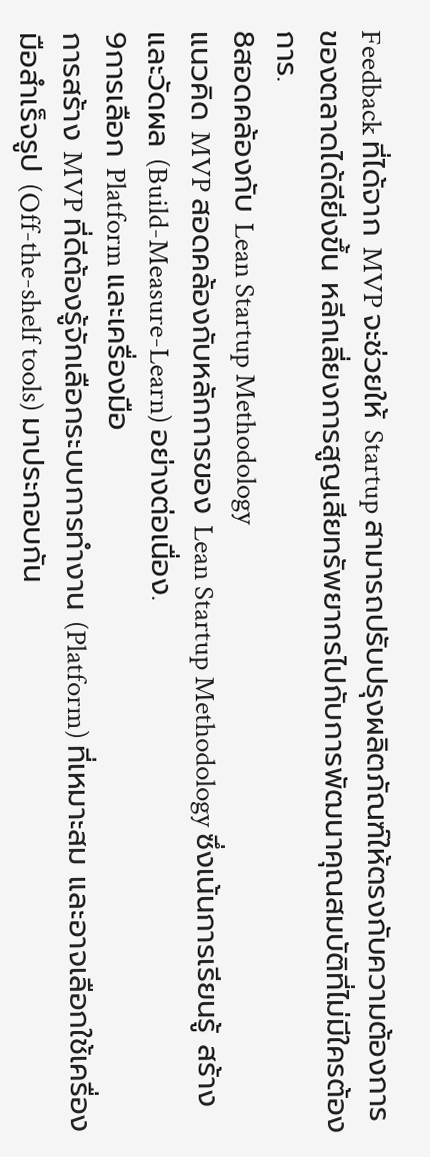Feedback ที่ได้จาก MVP จะช่วยให้ Startup สามารถปรับปรุงผลิตภัณฑ์ให้ตรงกับความต้องการของตลาดได้ดียิ่งขึ้น หลีกเลี่ยงการสูญเสียทรัพยากรไปกับการพัฒนาคุณสมบัติที่ไม่มีใครต้องการ.
8สอดคล้องกับ Lean Startup Methodology
แนวคิด MVP สอดคล้องกับหลักการของ Lean Startup Methodology ซึ่งเน้นการเรียนรู้ สร้าง และวัดผล (Build-Measure-Learn) อย่างต่อเนื่อง.
9การเลือก Platform และเครื่องมือ
การสร้าง MVP ที่ดีต้องรู้จักเลือกระบบการทำงาน (Platform) ที่เหมาะสม และอาจเลือกใช้เครื่องมือสำเร็จรูป (Off-the-shelf tools) มาประกอบกัน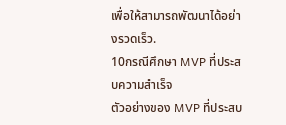เพื่อให้สามารถพัฒนาได้อย่างรวดเร็ว.
10กรณีศึกษา MVP ที่ประสบความสำเร็จ
ตัวอย่างของ MVP ที่ประสบ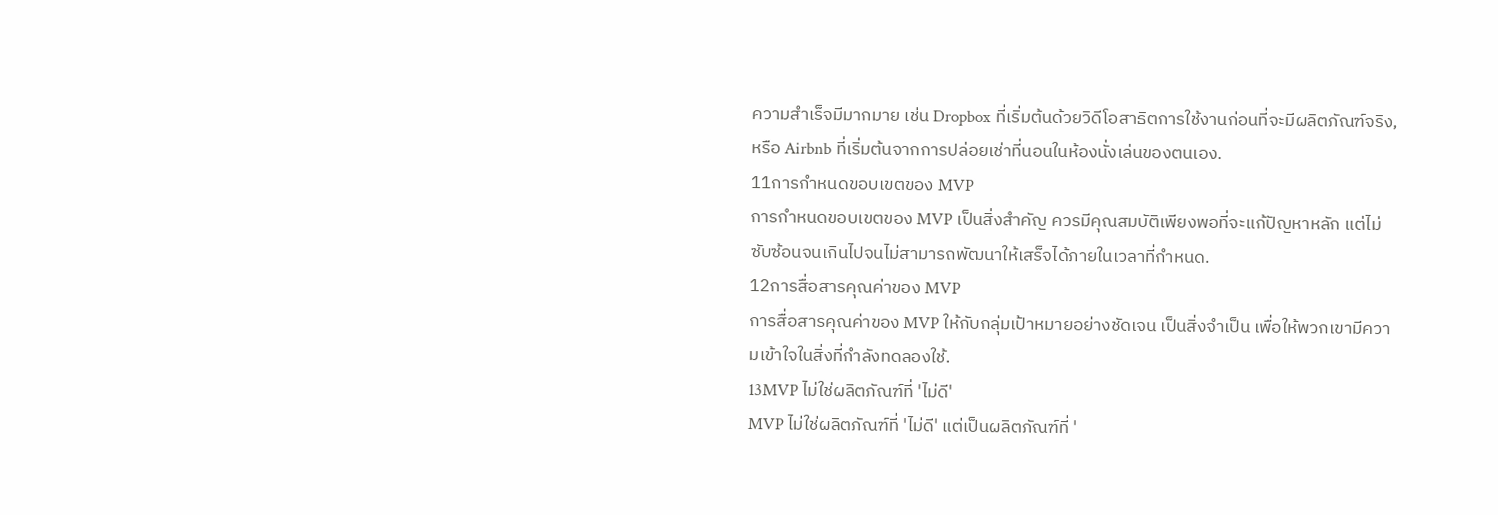ความสำเร็จมีมากมาย เช่น Dropbox ที่เริ่มต้นด้วยวิดีโอสาธิตการใช้งานก่อนที่จะมีผลิตภัณฑ์จริง, หรือ Airbnb ที่เริ่มต้นจากการปล่อยเช่าที่นอนในห้องนั่งเล่นของตนเอง.
11การกำหนดขอบเขตของ MVP
การกำหนดขอบเขตของ MVP เป็นสิ่งสำคัญ ควรมีคุณสมบัติเพียงพอที่จะแก้ปัญหาหลัก แต่ไม่ซับซ้อนจนเกินไปจนไม่สามารถพัฒนาให้เสร็จได้ภายในเวลาที่กำหนด.
12การสื่อสารคุณค่าของ MVP
การสื่อสารคุณค่าของ MVP ให้กับกลุ่มเป้าหมายอย่างชัดเจน เป็นสิ่งจำเป็น เพื่อให้พวกเขามีความเข้าใจในสิ่งที่กำลังทดลองใช้.
13MVP ไม่ใช่ผลิตภัณฑ์ที่ 'ไม่ดี'
MVP ไม่ใช่ผลิตภัณฑ์ที่ 'ไม่ดี' แต่เป็นผลิตภัณฑ์ที่ '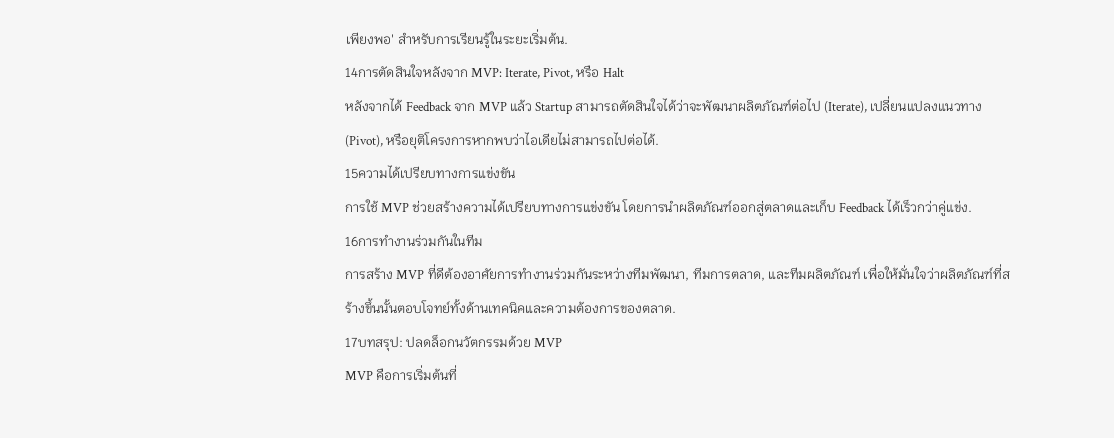เพียงพอ' สำหรับการเรียนรู้ในระยะเริ่มต้น.
14การตัดสินใจหลังจาก MVP: Iterate, Pivot, หรือ Halt
หลังจากได้ Feedback จาก MVP แล้ว Startup สามารถตัดสินใจได้ว่าจะพัฒนาผลิตภัณฑ์ต่อไป (Iterate), เปลี่ยนแปลงแนวทาง (Pivot), หรือยุติโครงการหากพบว่าไอเดียไม่สามารถไปต่อได้.
15ความได้เปรียบทางการแข่งขัน
การใช้ MVP ช่วยสร้างความได้เปรียบทางการแข่งขัน โดยการนำผลิตภัณฑ์ออกสู่ตลาดและเก็บ Feedback ได้เร็วกว่าคู่แข่ง.
16การทำงานร่วมกันในทีม
การสร้าง MVP ที่ดีต้องอาศัยการทำงานร่วมกันระหว่างทีมพัฒนา, ทีมการตลาด, และทีมผลิตภัณฑ์ เพื่อให้มั่นใจว่าผลิตภัณฑ์ที่สร้างขึ้นนั้นตอบโจทย์ทั้งด้านเทคนิคและความต้องการของตลาด.
17บทสรุป: ปลดล็อกนวัตกรรมด้วย MVP
MVP คือการเริ่มต้นที่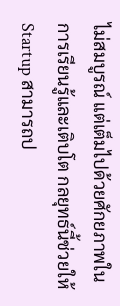ไม่สมบูรณ์ แต่เต็มไปด้วยศักยภาพในการเรียนรู้และเติบโต กลยุทธ์นี้ช่วยให้ Startup สามารถป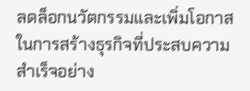ลดล็อกนวัตกรรมและเพิ่มโอกาสในการสร้างธุรกิจที่ประสบความสำเร็จอย่าง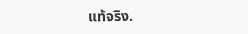แท้จริง.